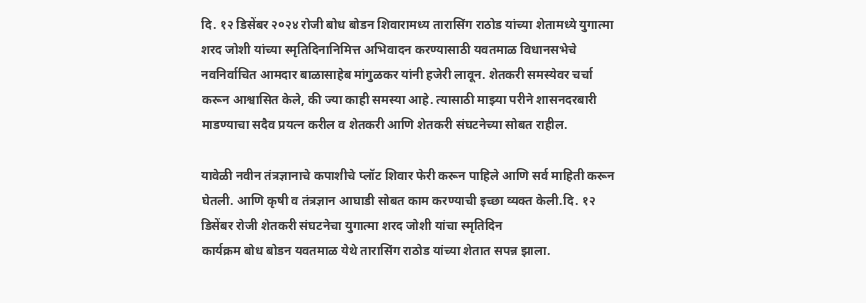दि. १२ डिसेंबर २०२४ रोजी बोध बोडन शिवारामध्य तारासिंग राठोड यांच्या शेतामध्ये युगात्मा शरद जोशी यांच्या स्मृतिदिनानिमित्त अभिवादन करण्यासाठी यवतमाळ विधानसभेचे नवनिर्वाचित आमदार बाळासाहेब मांगुळकर यांनी हजेरी लावून. शेतकरी समस्येवर चर्चा करून आश्वासित केले, की ज्या काही समस्या आहे. त्यासाठी माझ्या परीने शासनदरबारी माडण्याचा सदैव प्रयत्न करील व शेतकरी आणि शेतकरी संघटनेच्या सोबत राहील.

यावेळी नवीन तंत्रज्ञानाचे कपाशीचे प्लॉट शिवार फेरी करून पाहिले आणि सर्व माहिती करून घेतली. आणि कृषी व तंत्रज्ञान आघाडी सोबत काम करण्याची इच्छा व्यक्त केली.दि. १२ डिसेंबर रोजी शेतकरी संघटनेचा युगात्मा शरद जोशी यांचा स्मृतिदिन
कार्यक्रम बोध बोडन यवतमाळ येथे तारासिंग राठोड यांच्या शेतात सपन्न झाला.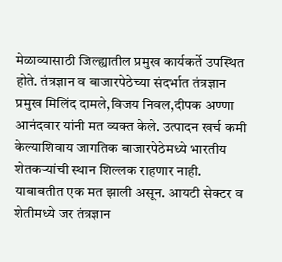मेळाव्यासाठी जिल्ह्यातील प्रमुख कार्यकर्ते उपस्थित होते. तंत्रज्ञान व बाजारपेठेच्या संदर्भात तंत्रज्ञान प्रमुख मिलिंद दामले,विजय निवल,दीपक अण्णा आनंदवार यांनी मत व्यक्त केले. उत्पादन खर्च कमी केल्याशिवाय जागतिक बाजारपेठेमध्ये भारतीय शेतकऱ्यांची स्थान शिल्लक राहणार नाही.
याबाबतीत एक मत झाली असून. आयटी सेक्टर व शेतीमध्ये जर तंत्रज्ञान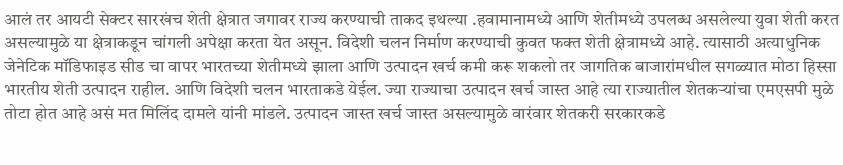आलं तर आयटी सेक्टर सारखंच शेती क्षेत्रात जगावर राज्य करण्याची ताकद इथल्या .हवामानामध्ये आणि शेतीमध्ये उपलब्ध असलेल्या युवा शेती करत असल्यामुळे या क्षेत्राकडून चांगली अपेक्षा करता येत असून. विदेशी चलन निर्माण करण्याची कुवत फक्त शेती क्षेत्रामध्ये आहे. त्यासाठी अत्याधुनिक जेनेटिक मॉडिफाइड सीड चा वापर भारतच्या शेतीमध्ये झाला आणि उत्पादन खर्च कमी करू शकलो तर जागतिक बाजारांमधील सगळ्यात मोठा हिस्सा भारतीय शेती उत्पादन राहील. आणि विदेशी चलन भारताकडे येईल. ज्या राज्याचा उत्पादन खर्च जास्त आहे त्या राज्यातील शेतकऱ्यांचा एमएसपी मुळे तोटा होत आहे असं मत मिलिंद दामले यांनी मांडले. उत्पादन जास्त खर्च जास्त असल्यामुळे वारंवार शेतकरी सरकारकडे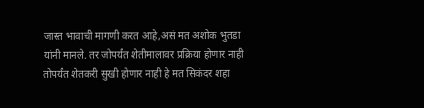जास्त भावाची मागणी करत आहे,असं मत अशोक भुतडा यांनी मानले. तर जोपर्यंत शेतीमालावर प्रक्रिया होणार नाही तोपर्यंत शेतकरी सुखी होणार नाही हे मत सिकंदर शहा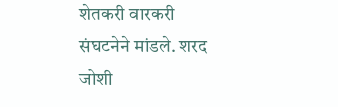शेतकरी वारकरी संघटनेने मांडले. शरद जोशी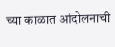च्या काळात आंदोलनाची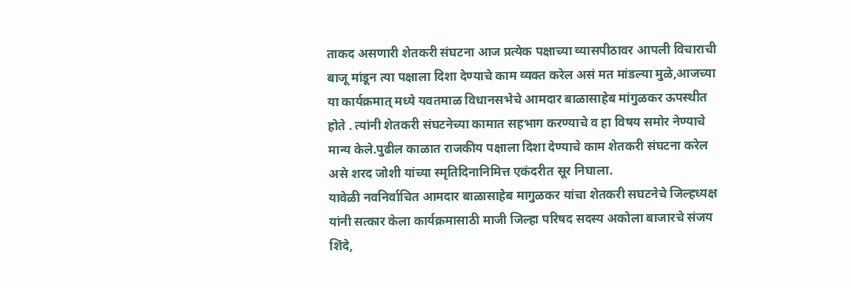ताकद असणारी शेतकरी संघटना आज प्रत्येक पक्षाच्या व्यासपीठावर आपली विचाराची बाजू मांडून त्या पक्षाला दिशा देण्याचे काम व्यक्त करेल असं मत मांडल्या मुळे,आजच्या या कार्यक्रमात् मध्ये यवतमाळ विधानसभेचे आमदार बाळासाहेब मांगुळकर ऊपस्थीत होते . त्यांनी शेतकरी संघटनेच्या कामात सहभाग करण्याचे व हा विषय समोर नेण्याचे मान्य केले.पुढील काळात राजकीय पक्षाला दिशा देण्याचे काम शेतकरी संघटना करेल असे शरद जोशी यांच्या स्मृतिदिनानिमित्त एकंदरीत सूर निघाला.
यावेळी नवनिर्वाचित आमदार बाळासाहेब मागुळकर यांचा शेतकरी सघटनेचे जिल्हध्यक्ष यांनी सत्कार केला कार्यक्रमासाठी माजी जिल्हा परिषद सदस्य अकोला बाजारचे संजय शिंदे,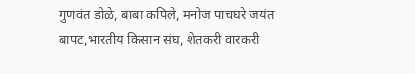गुणवंत डोळे, बाबा कपिले, मनोज पाचघरे जयंत बापट,भारतीय किसान संघ, शेतकरी वारकरी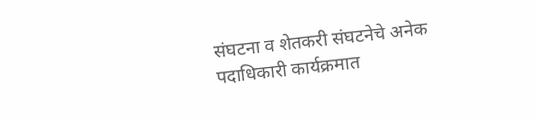संघटना व शेतकरी संघटनेचे अनेक पदाधिकारी कार्यक्रमात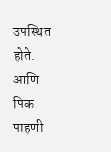उपस्थित होते. आणि पिक पाहणी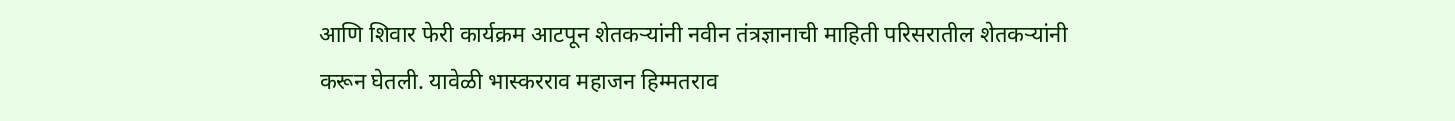आणि शिवार फेरी कार्यक्रम आटपून शेतकऱ्यांनी नवीन तंत्रज्ञानाची माहिती परिसरातील शेतकऱ्यांनी करून घेतली. यावेळी भास्करराव महाजन हिम्मतराव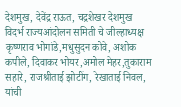देशमुख, देवेंद्र राऊत, चद्रशेखर देशमुख विदर्भ राज्यआंदोलन समिती चे जील्हाध्यक्ष कृष्णराव भोगांडे,मधुसुदन कोवे, अशोक कपीले, दिवाकर भोयर,अमोल मेहर,तुकाराम सहारे, राजश्रीताई झोटींग, रेखाताई निवल, यांची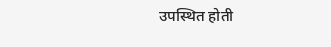उपस्थित होती